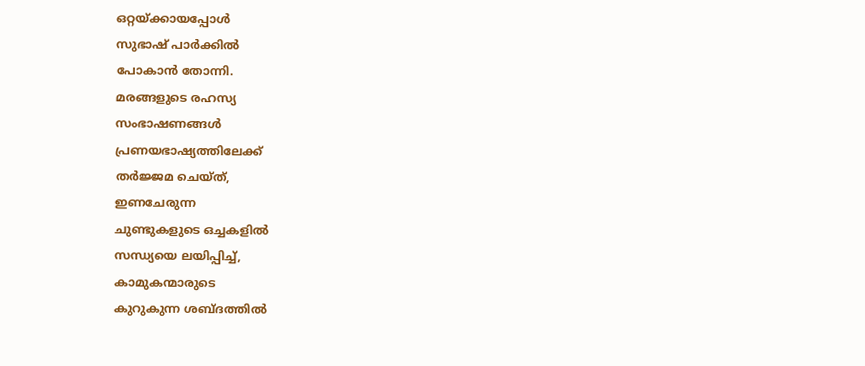ഒറ്റയ്ക്കായപ്പോൾ
സുഭാഷ് പാർക്കിൽ
പോകാൻ തോന്നി.
മരങ്ങളുടെ രഹസ്യ
സംഭാഷണങ്ങൾ
പ്രണയഭാഷ്യത്തിലേക്ക്
തർജ്ജമ ചെയ്ത്,
ഇണചേരുന്ന
ചുണ്ടുകളുടെ ഒച്ചകളിൽ
സന്ധ്യയെ ലയിപ്പിച്ച്,
കാമുകന്മാരുടെ
കുറുകുന്ന ശബ്ദത്തിൽ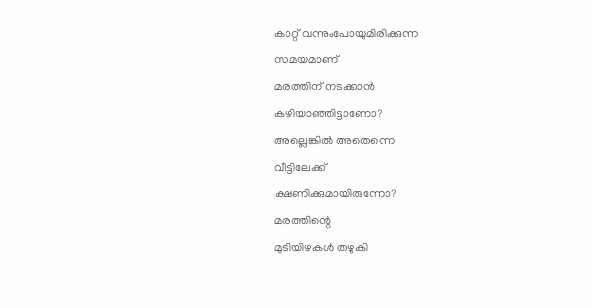കാറ്റ് വന്നുംപോയുമിരിക്കുന്ന
സമയമാണ്
മരത്തിന് നടക്കാൻ
കഴിയാഞ്ഞിട്ടാണോ?
അല്ലെങ്കിൽ അതെന്നെ
വീട്ടിലേക്ക്
ക്ഷണിക്കുമായിരുന്നോ?
മരത്തിന്റെ
മുടിയിഴകൾ തഴുകി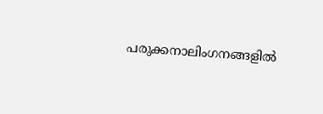പരുക്കനാലിംഗനങ്ങളിൽ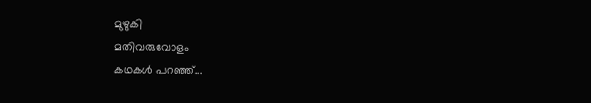മുഴുകി
മതിവരുവോളം
കഥകൾ പറഞ്ഞ്...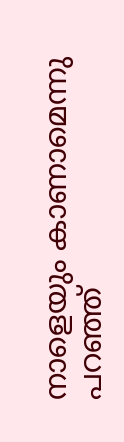നാളെയും കാണാമെന്നു
പറഞ്ഞ്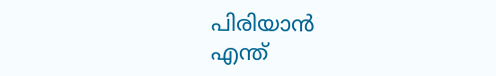പിരിയാൻ
എന്ത്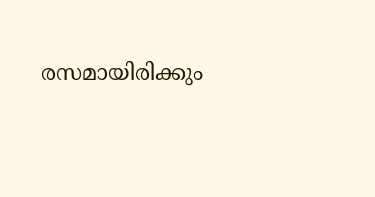രസമായിരിക്കും